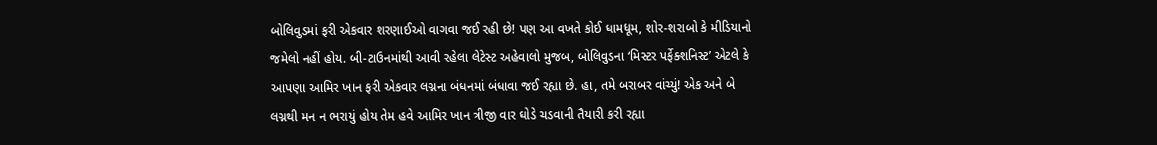બોલિવુડમાં ફરી એકવાર શરણાઈઓ વાગવા જઈ રહી છે! પણ આ વખતે કોઈ ધામધૂમ, શોર-શરાબો કે મીડિયાનો જમેલો નહીં હોય. બી-ટાઉનમાંથી આવી રહેલા લેટેસ્ટ અહેવાલો મુજબ, બોલિવુડના ‘મિસ્ટર પર્ફેક્શનિસ્ટ’ એટલે કે આપણા આમિર ખાન ફરી એકવાર લગ્નના બંધનમાં બંધાવા જઈ રહ્યા છે. હા, તમે બરાબર વાંચ્યું! એક અને બે લગ્નથી મન ન ભરાયું હોય તેમ હવે આમિર ખાન ત્રીજી વાર ઘોડે ચડવાની તૈયારી કરી રહ્યા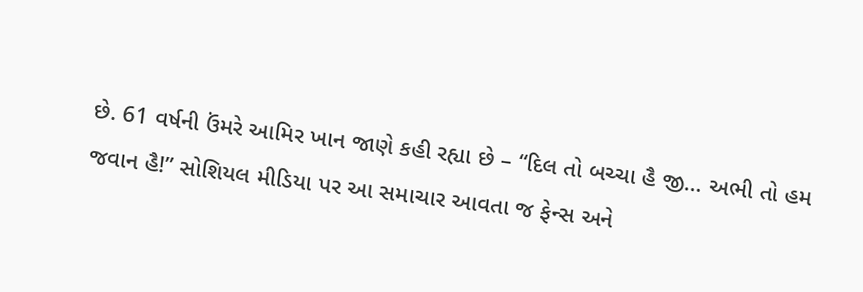છે. 61 વર્ષની ઉંમરે આમિર ખાન જાણે કહી રહ્યા છે – “દિલ તો બચ્ચા હૈ જી… અભી તો હમ જવાન હૈ!” સોશિયલ મીડિયા પર આ સમાચાર આવતા જ ફેન્સ અને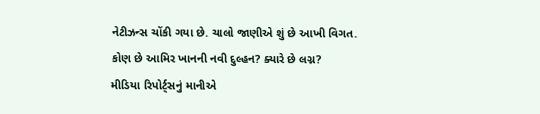નેટીઝન્સ ચોંકી ગયા છે. ચાલો જાણીએ શું છે આખી વિગત.
કોણ છે આમિર ખાનની નવી દુલ્હન? ક્યારે છે લગ્ન?
મીડિયા રિપોર્ટ્સનું માનીએ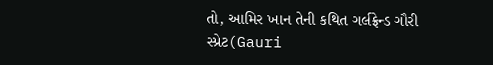તો, આમિર ખાન તેની કથિત ગર્લફ્રેન્ડ ગૌરી સ્પ્રેટ(Gauri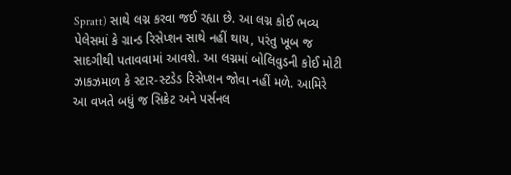Spratt) સાથે લગ્ન કરવા જઈ રહ્યા છે. આ લગ્ન કોઈ ભવ્ય પેલેસમાં કે ગ્રાન્ડ રિસેપ્શન સાથે નહીં થાય, પરંતુ ખૂબ જ સાદગીથી પતાવવામાં આવશે. આ લગ્નમાં બોલિવુડની કોઈ મોટી ઝાકઝમાળ કે સ્ટાર-સ્ટડેડ રિસેપ્શન જોવા નહીં મળે. આમિરે આ વખતે બધું જ સિક્રેટ અને પર્સનલ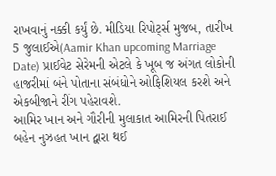રાખવાનું નક્કી કર્યું છે. મીડિયા રિપોર્ટ્સ મુજબ, તારીખ 5 જુલાઈએ(Aamir Khan upcoming Marriage Date) પ્રાઈવેટ સેરેમની એટલે કે ખૂબ જ અંગત લોકોની હાજરીમાં બંને પોતાના સંબંધોને ઓફિશિયલ કરશે અને એકબીજાને રીંગ પહેરાવશે.
આમિર ખાન અને ગૌરીની મુલાકાત આમિરની પિતરાઈ બહેન નુઝહત ખાન દ્વારા થઈ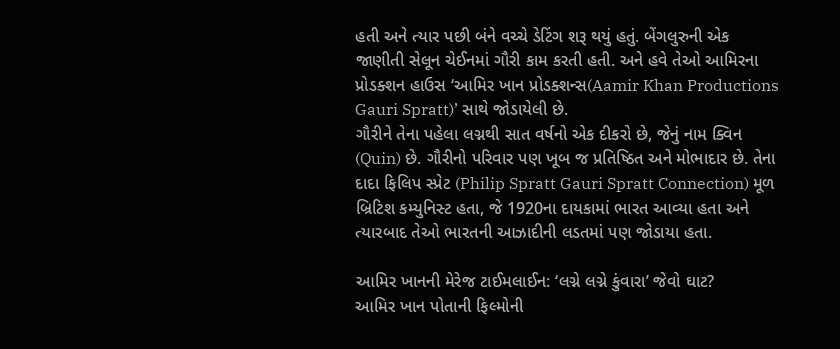હતી અને ત્યાર પછી બંને વચ્ચે ડેટિંગ શરૂ થયું હતું. બેંગલુરુની એક જાણીતી સેલૂન ચેઈનમાં ગૌરી કામ કરતી હતી. અને હવે તેઓ આમિરના પ્રોડક્શન હાઉસ ‘આમિર ખાન પ્રોડક્શન્સ(Aamir Khan Productions Gauri Spratt)’ સાથે જોડાયેલી છે.
ગૌરીને તેના પહેલા લગ્નથી સાત વર્ષનો એક દીકરો છે, જેનું નામ ક્વિન (Quin) છે. ગૌરીનો પરિવાર પણ ખૂબ જ પ્રતિષ્ઠિત અને મોભાદાર છે. તેના દાદા ફિલિપ સ્પ્રેટ (Philip Spratt Gauri Spratt Connection) મૂળ બ્રિટિશ કમ્યુનિસ્ટ હતા, જે 1920ના દાયકામાં ભારત આવ્યા હતા અને ત્યારબાદ તેઓ ભારતની આઝાદીની લડતમાં પણ જોડાયા હતા.

આમિર ખાનની મેરેજ ટાઈમલાઈન: ‘લગ્ને લગ્ને કુંવારા’ જેવો ઘાટ?
આમિર ખાન પોતાની ફિલ્મોની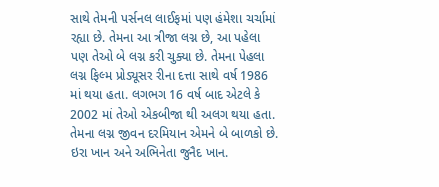સાથે તેમની પર્સનલ લાઈફમાં પણ હંમેશા ચર્ચામાં રહ્યા છે. તેમના આ ત્રીજા લગ્ન છે, આ પહેલા પણ તેઓ બે લગ્ન કરી ચુક્યા છે. તેમના પેહલા લગ્ન ફિલ્મ પ્રોડ્યૂસર રીના દત્તા સાથે વર્ષ 1986 માં થયા હતા. લગભગ 16 વર્ષ બાદ એટલે કે 2002 માં તેઓ એકબીજા થી અલગ થયા હતા. તેમના લગ્ન જીવન દરમિયાન એમને બે બાળકો છે. ઇરા ખાન અને અભિનેતા જુનૈદ ખાન.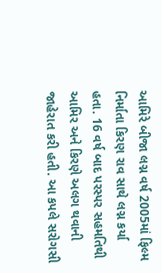આમિરે બીજા લગ્ન વર્ષ 2005માં ફિલ્મ નિર્માતા કિરણ રાવ સાથે લગ્ન કર્યા હતા. 16 વર્ષ બાદ પરસ્પર સહમતિથી આમિર અને કિરણે અલગ થવાની જાહેરાત કરી હતી. આ કપલે સરોગસી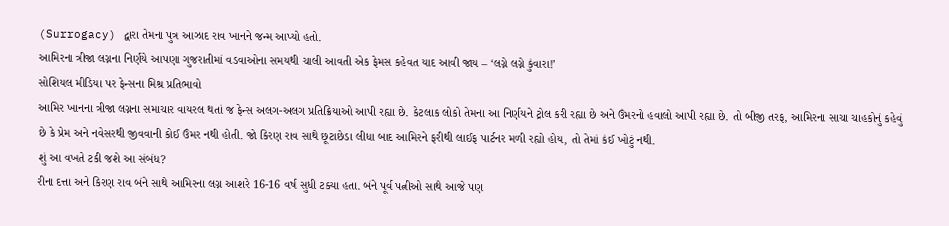(Surrogacy) દ્વારા તેમના પુત્ર આઝાદ રાવ ખાનને જન્મ આપ્યો હતો.
આમિરના ત્રીજા લગ્નના નિર્ણયે આપણા ગુજરાતીમાં વડવાઓના સમયથી ચાલી આવતી એક ફેમસ કહેવત યાદ આવી જાય – ‘લગ્ને લગ્ને કુંવારા!’
સોશિયલ મીડિયા પર ફેન્સના મિશ્ર પ્રતિભાવો
આમિર ખાનના ત્રીજા લગ્નના સમાચાર વાયરલ થતાં જ ફેન્સ અલગ-અલગ પ્રતિક્રિયાઓ આપી રહ્યા છે. કેટલાક લોકો તેમના આ નિર્ણયને ટ્રોલ કરી રહ્યા છે અને ઉંમરનો હવાલો આપી રહ્યા છે. તો બીજી તરફ, આમિરના સાચા ચાહકોનું કહેવું છે કે પ્રેમ અને નવેસરથી જીવવાની કોઈ ઉંમર નથી હોતી. જો કિરણ રાવ સાથે છૂટાછેડા લીધા બાદ આમિરને ફરીથી લાઈફ પાર્ટનર મળી રહ્યો હોય, તો તેમાં કંઈ ખોટું નથી.
શું આ વખતે ટકી જશે આ સંબંધ?
રીના દત્તા અને કિરણ રાવ બંને સાથે આમિરના લગ્ન આશરે 16-16 વર્ષ સુધી ટક્યા હતા. બંને પૂર્વ પત્નીઓ સાથે આજે પણ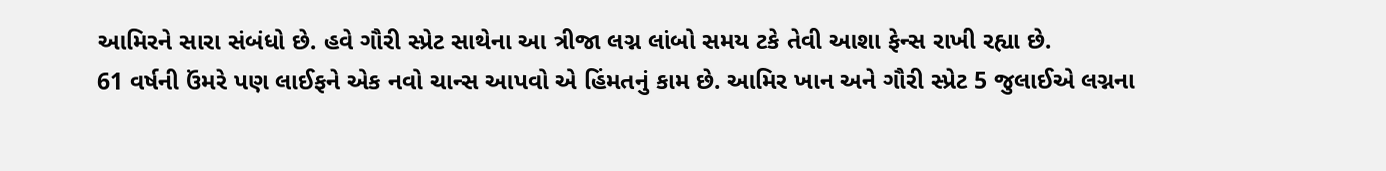આમિરને સારા સંબંધો છે. હવે ગૌરી સ્પ્રેટ સાથેના આ ત્રીજા લગ્ન લાંબો સમય ટકે તેવી આશા ફેન્સ રાખી રહ્યા છે.
61 વર્ષની ઉંમરે પણ લાઈફને એક નવો ચાન્સ આપવો એ હિંમતનું કામ છે. આમિર ખાન અને ગૌરી સ્પ્રેટ 5 જુલાઈએ લગ્નના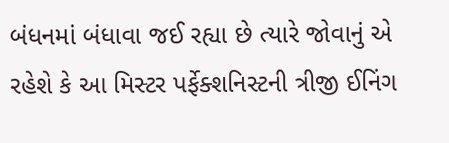બંધનમાં બંધાવા જઈ રહ્યા છે ત્યારે જોવાનું એ રહેશે કે આ મિસ્ટર પર્ફેક્શનિસ્ટની ત્રીજી ઈનિંગ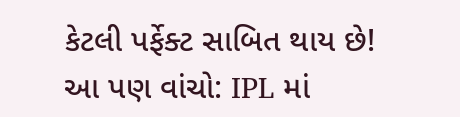કેટલી પર્ફેક્ટ સાબિત થાય છે!
આ પણ વાંચો: IPL માં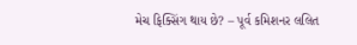મેચ ફિક્સિંગ થાય છે? – પૂર્વ કમિશનર લલિત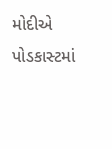મોદીએ પોડકાસ્ટમાં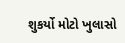શુકર્યો મોટો ખુલાસો